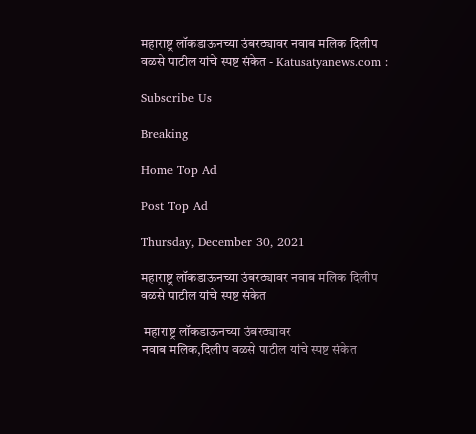महाराष्ट्र लॉकडाऊनच्या उंबरठ्यावर नवाब मलिक दिलीप वळसे पाटील यांचे स्पष्ट संकेत - Katusatyanews.com :

Subscribe Us

Breaking

Home Top Ad

Post Top Ad

Thursday, December 30, 2021

महाराष्ट्र लॉकडाऊनच्या उंबरठ्यावर नवाब मलिक दिलीप वळसे पाटील यांचे स्पष्ट संकेत

 महाराष्ट्र लॉकडाऊनच्या उंबरठ्यावर
नवाब मलिक,दिलीप वळसे पाटील यांचे स्पष्ट संकेत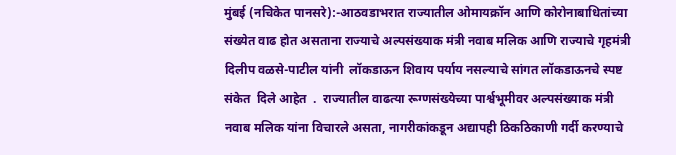मुंबई (नचिकेत पानसरे):-आठवडाभरात राज्यातील ओमायक्रॉन आणि कोरोनाबाधितांच्या संख्येत वाढ होत असताना राज्याचे अल्पसंख्याक मंत्री नवाब मलिक आणि राज्याचे गृहमंत्री दिलीप वळसे-पाटील यांनी  लॉकडाऊन शिवाय पर्याय नसल्याचे सांगत लॉकडाऊनचे स्पष्ट संकेत  दिले आहेत  .  राज्यातील वाढत्या रूग्णसंख्येच्या पार्श्वभूमीवर अल्पसंख्याक मंत्री नवाब मलिक यांना विचारले असता, नागरीकांकडून अद्यापही ठिकठिकाणी गर्दी करण्याचे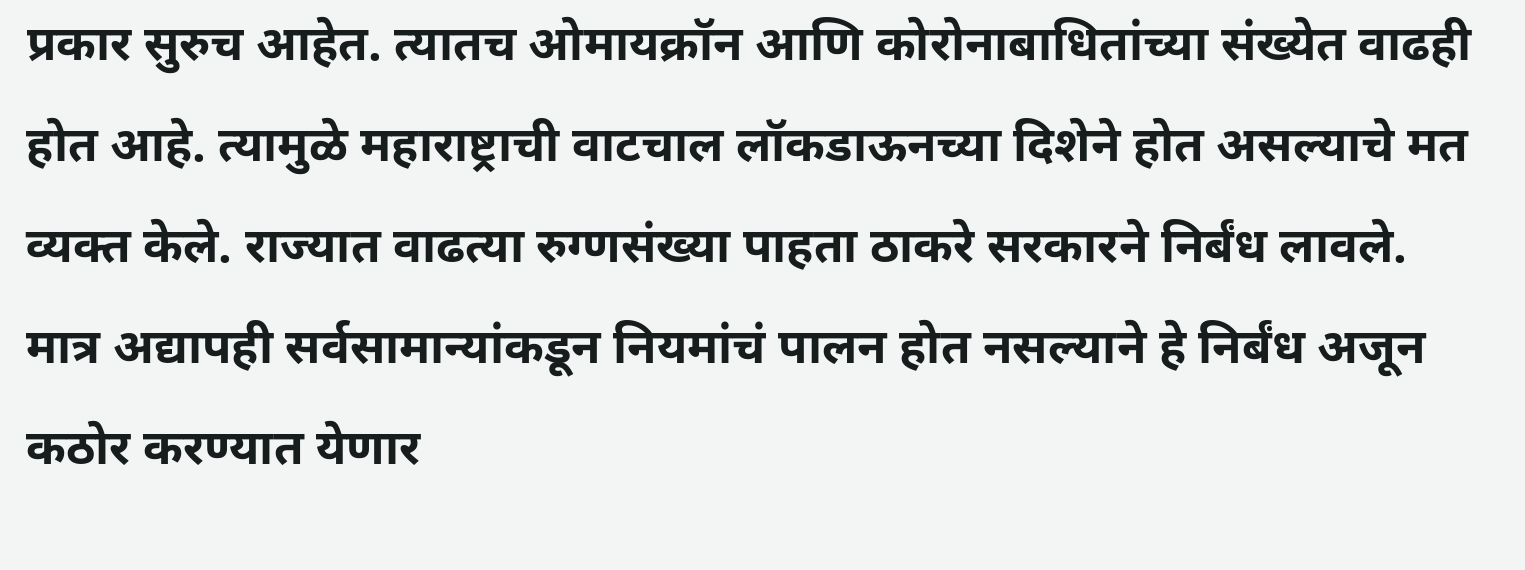प्रकार सुरुच आहेत. त्यातच ओमायक्रॉन आणि कोरोनाबाधितांच्या संख्येत वाढही होत आहे. त्यामुळे महाराष्ट्राची वाटचाल लॉकडाऊनच्या दिशेने होत असल्याचे मत व्यक्त केले. राज्यात वाढत्या रुग्णसंख्या पाहता ठाकरे सरकारने निर्बंध लावले. मात्र अद्यापही सर्वसामान्यांकडून नियमांचं पालन होत नसल्याने हे निर्बंध अजून कठोर करण्यात येणार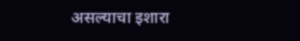असल्याचा इशारा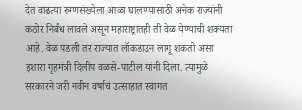देत वाढत्या रुग्णसंख्येला आळा घालण्यासाठी अनेक राज्यांनी कठोर निर्बंध लावले असून महाराष्ट्रातही ती वेळ येण्याची शक्यता आहे. वेळ पडली तर राज्यात लॉकडाउन लागू शकतो असा इशारा गृहमंत्री दिलीप वळसे-पाटील यांनी दिला. त्यामुळे सरकारने जरी नवीन वर्षाचं उत्साहात स्वागत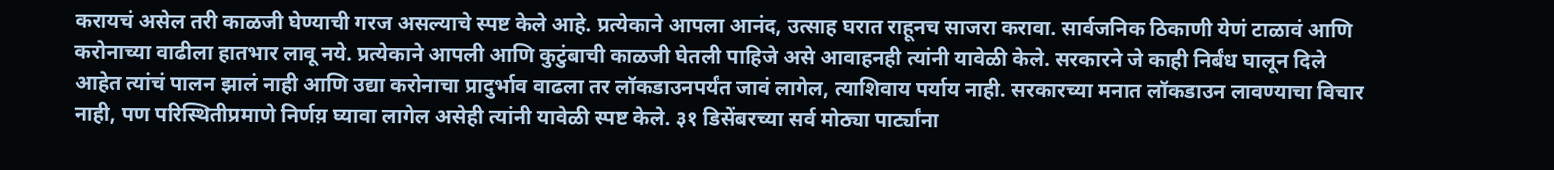करायचं असेल तरी काळजी घेण्याची गरज असल्याचे स्पष्ट केले आहे. प्रत्येकाने आपला आनंद, उत्साह घरात राहूनच साजरा करावा. सार्वजनिक ठिकाणी येणं टाळावं आणि करोनाच्या वाढीला हातभार लावू नये. प्रत्येकाने आपली आणि कुटुंबाची काळजी घेतली पाहिजे असे आवाहनही त्यांनी यावेळी केले. सरकारने जे काही निर्बंध घालून दिले आहेत त्यांचं पालन झालं नाही आणि उद्या करोनाचा प्रादुर्भाव वाढला तर लॉकडाउनपर्यंत जावं लागेल, त्याशिवाय पर्याय नाही. सरकारच्या मनात लॉकडाउन लावण्याचा विचार नाही, पण परिस्थितीप्रमाणे निर्णय़ घ्यावा लागेल असेही त्यांनी यावेळी स्पष्ट केले. ३१ डिसेंबरच्या सर्व मोठ्या पार्ट्यांना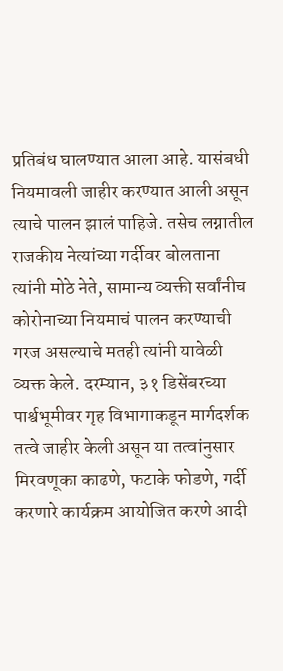प्रतिबंध घालण्यात आला आहे. यासंबधी नियमावली जाहीर करण्यात आली असून त्याचे पालन झालं पाहिजे. तसेच लग्नातील राजकीय नेत्यांच्या गर्दीवर बोलताना त्यांनी मोठे नेते, सामान्य व्यक्ती सर्वांनीच कोरोनाच्या नियमाचं पालन करण्याची गरज असल्याचे मतही त्यांनी यावेळी व्यक्त केले. दरम्यान, ३१ डिसेंबरच्या पार्श्वभूमीवर गृह विभागाकडून मार्गदर्शक तत्वे जाहीर केली असून या तत्वांनुसार मिरवणूका काढणे, फटाके फोडणे, गर्दी करणारे कार्यक्रम आयोजित करणे आदी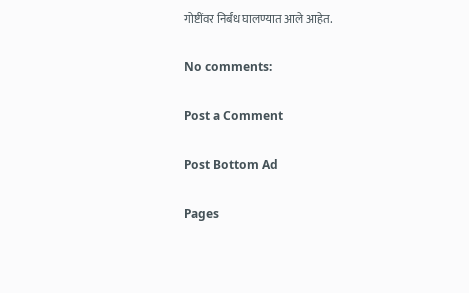गोष्टींवर निर्बंध घालण्यात आले आहेत.

No comments:

Post a Comment

Post Bottom Ad

Pages